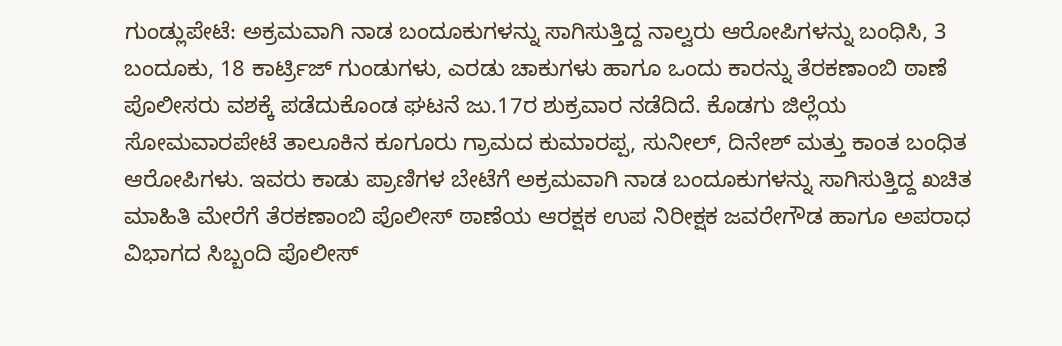ಗುಂಡ್ಲುಪೇಟೆ: ಅಕ್ರಮವಾಗಿ ನಾಡ ಬಂದೂಕುಗಳನ್ನು ಸಾಗಿಸುತ್ತಿದ್ದ ನಾಲ್ವರು ಆರೋಪಿಗಳನ್ನು ಬಂಧಿಸಿ, 3 ಬಂದೂಕು, 18 ಕಾರ್ಟ್ರಿಜ್ ಗುಂಡುಗಳು, ಎರಡು ಚಾಕುಗಳು ಹಾಗೂ ಒಂದು ಕಾರನ್ನು ತೆರಕಣಾಂಬಿ ಠಾಣೆ ಪೊಲೀಸರು ವಶಕ್ಕೆ ಪಡೆದುಕೊಂಡ ಘಟನೆ ಜು.17ರ ಶುಕ್ರವಾರ ನಡೆದಿದೆ. ಕೊಡಗು ಜಿಲ್ಲೆಯ ಸೋಮವಾರಪೇಟೆ ತಾಲೂಕಿನ ಕೂಗೂರು ಗ್ರಾಮದ ಕುಮಾರಪ್ಪ, ಸುನೀಲ್, ದಿನೇಶ್ ಮತ್ತು ಕಾಂತ ಬಂಧಿತ ಆರೋಪಿಗಳು. ಇವರು ಕಾಡು ಪ್ರಾಣಿಗಳ ಬೇಟೆಗೆ ಅಕ್ರಮವಾಗಿ ನಾಡ ಬಂದೂಕುಗಳನ್ನು ಸಾಗಿಸುತ್ತಿದ್ದ ಖಚಿತ ಮಾಹಿತಿ ಮೇರೆಗೆ ತೆರಕಣಾಂಬಿ ಪೊಲೀಸ್ ಠಾಣೆಯ ಆರಕ್ಷಕ ಉಪ ನಿರೀಕ್ಷಕ ಜವರೇಗೌಡ ಹಾಗೂ ಅಪರಾಧ ವಿಭಾಗದ ಸಿಬ್ಬಂದಿ ಪೊಲೀಸ್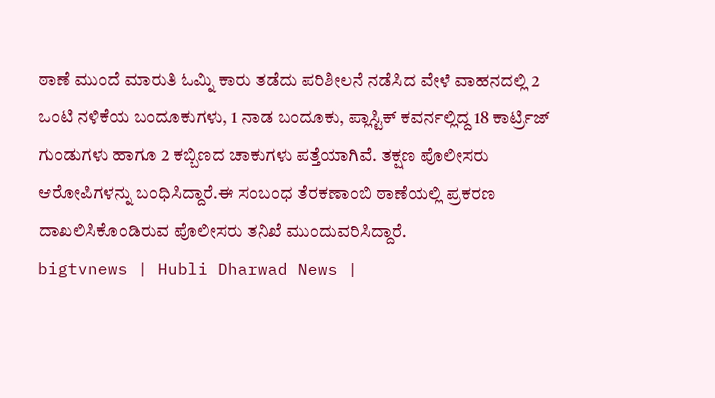ಠಾಣೆ ಮುಂದೆ ಮಾರುತಿ ಓಮ್ನಿ ಕಾರು ತಡೆದು ಪರಿಶೀಲನೆ ನಡೆಸಿದ ವೇಳೆ ವಾಹನದಲ್ಲಿ 2 ಒಂಟಿ ನಳಿಕೆಯ ಬಂದೂಕುಗಳು, 1 ನಾಡ ಬಂದೂಕು, ಪ್ಲಾಸ್ಟಿಕ್ ಕವರ್ನಲ್ಲಿದ್ದ 18 ಕಾರ್ಟ್ರಿಜ್ ಗುಂಡುಗಳು ಹಾಗೂ 2 ಕಬ್ಬಿಣದ ಚಾಕುಗಳು ಪತ್ತೆಯಾಗಿವೆ. ತಕ್ಷಣ ಪೊಲೀಸರು ಆರೋಪಿಗಳನ್ನು ಬಂಧಿಸಿದ್ದಾರೆ.ಈ ಸಂಬಂಧ ತೆರಕಣಾಂಬಿ ಠಾಣೆಯಲ್ಲಿ ಪ್ರಕರಣ ದಾಖಲಿಸಿಕೊಂಡಿರುವ ಪೊಲೀಸರು ತನಿಖೆ ಮುಂದುವರಿಸಿದ್ದಾರೆ.
bigtvnews | Hubli Dharwad News |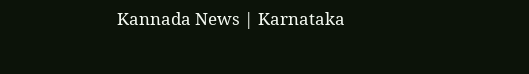Kannada News | Karnataka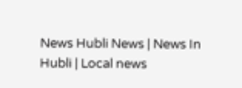News Hubli News | News In Hubli | Local news